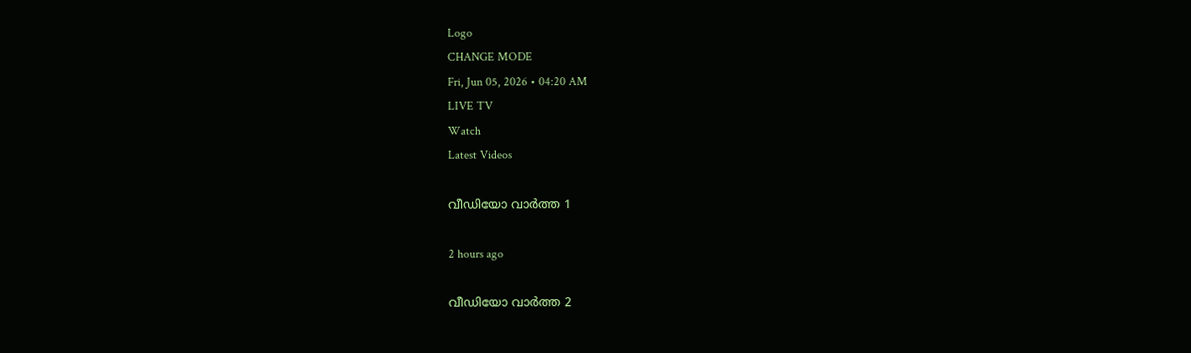Logo
CHANGE MODE
Fri, Jun 05, 2026 • 04:20 AM
LIVE TV
Watch
Latest Videos

വീഡിയോ വാർത്ത 1

2 hours ago

വീഡിയോ വാർത്ത 2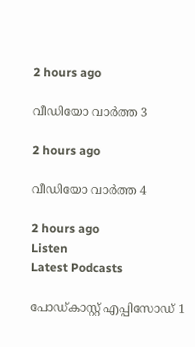2 hours ago

വീഡിയോ വാർത്ത 3

2 hours ago

വീഡിയോ വാർത്ത 4

2 hours ago
Listen
Latest Podcasts

പോഡ്കാസ്റ്റ് എപ്പിസോഡ് 1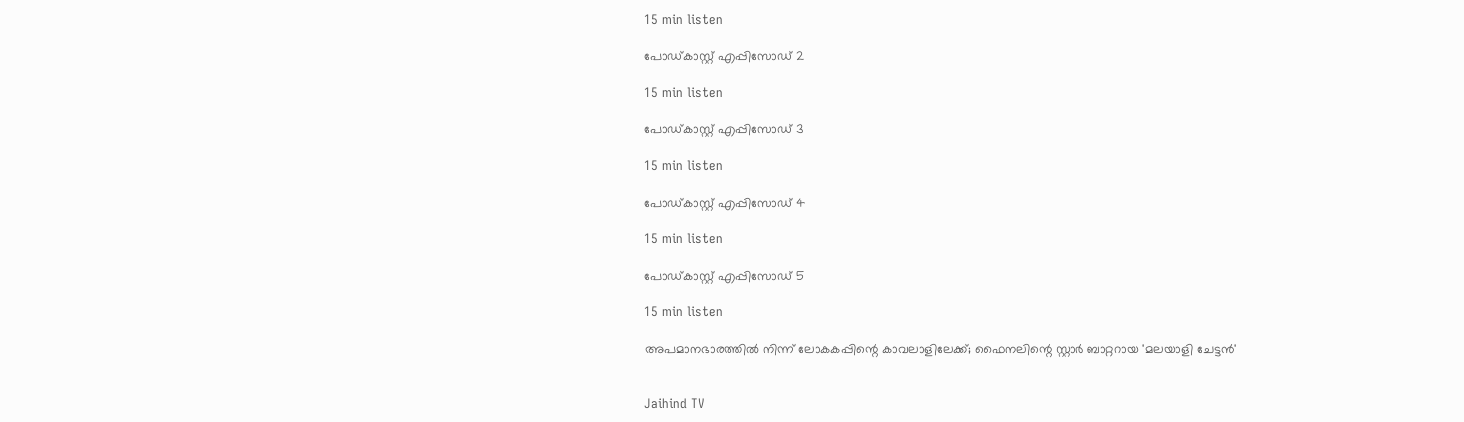15 min listen

പോഡ്കാസ്റ്റ് എപ്പിസോഡ് 2

15 min listen

പോഡ്കാസ്റ്റ് എപ്പിസോഡ് 3

15 min listen

പോഡ്കാസ്റ്റ് എപ്പിസോഡ് 4

15 min listen

പോഡ്കാസ്റ്റ് എപ്പിസോഡ് 5

15 min listen

അപമാനഭാരത്തിൽ നിന്ന് ലോകകപ്പിന്റെ കാവലാളിലേക്ക്; ഫൈനലിന്റെ സ്റ്റാർ ബാറ്ററായ 'മലയാളി ചേട്ടൻ'


Jaihind TV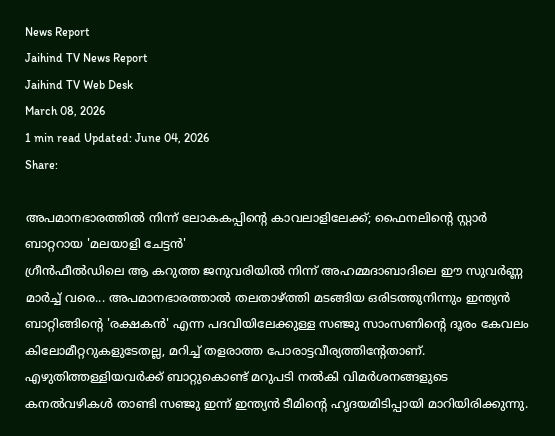News Report
Jaihind TV News Report
Jaihind TV Web Desk
March 08, 2026
1 min read Updated: June 04, 2026
Share:

അപമാനഭാരത്തിൽ നിന്ന് ലോകകപ്പിന്റെ കാവലാളിലേക്ക്; ഫൈനലിന്റെ സ്റ്റാർ ബാറ്ററായ 'മലയാളി ചേട്ടൻ'
ഗ്രീന്‍ഫീല്‍ഡിലെ ആ കറുത്ത ജനുവരിയില്‍ നിന്ന് അഹമ്മദാബാദിലെ ഈ സുവര്‍ണ്ണ മാര്‍ച്ച് വരെ... അപമാനഭാരത്താല്‍ തലതാഴ്ത്തി മടങ്ങിയ ഒരിടത്തുനിന്നും ഇന്ത്യന്‍ ബാറ്റിങ്ങിന്റെ 'രക്ഷകന്‍' എന്ന പദവിയിലേക്കുള്ള സഞ്ജു സാംസണിന്റെ ദൂരം കേവലം കിലോമീറ്ററുകളുടേതല്ല, മറിച്ച് തളരാത്ത പോരാട്ടവീര്യത്തിന്റേതാണ്. എഴുതിത്തള്ളിയവര്‍ക്ക് ബാറ്റുകൊണ്ട് മറുപടി നല്‍കി വിമര്‍ശനങ്ങളുടെ കനല്‍വഴികള്‍ താണ്ടി സഞ്ജു ഇന്ന് ഇന്ത്യന്‍ ടീമിന്റെ ഹൃദയമിടിപ്പായി മാറിയിരിക്കുന്നു.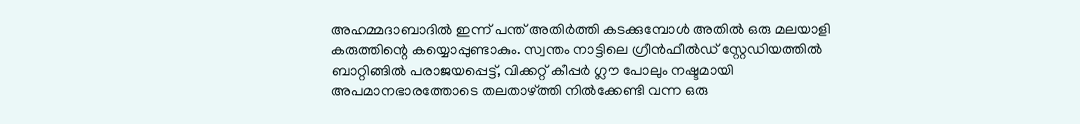അഹമ്മദാബാദില്‍ ഇന്ന് പന്ത് അതിര്‍ത്തി കടക്കുമ്പോള്‍ അതില്‍ ഒരു മലയാളി കരുത്തിന്റെ കയ്യൊപ്പുണ്ടാകും. സ്വന്തം നാട്ടിലെ ഗ്രീന്‍ഫീല്‍ഡ് സ്റ്റേഡിയത്തില്‍ ബാറ്റിങ്ങില്‍ പരാജയപ്പെട്ട്, വിക്കറ്റ് കീപ്പര്‍ ഗ്ലൗ പോലും നഷ്ടമായി അപമാനഭാരത്തോടെ തലതാഴ്ത്തി നില്‍ക്കേണ്ടി വന്ന ഒരു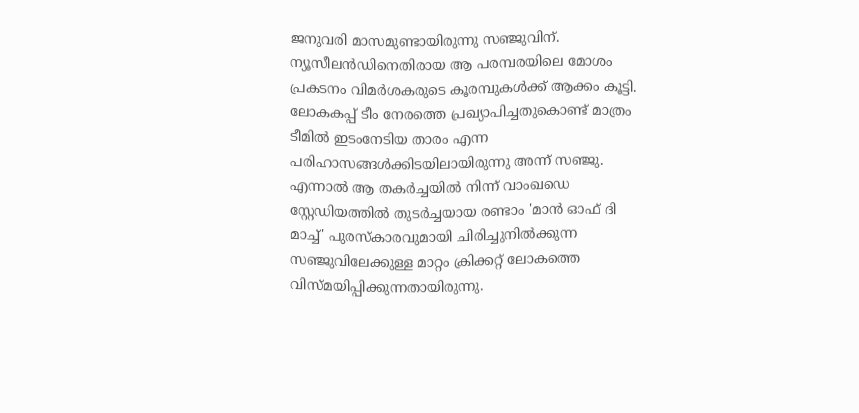ജനുവരി മാസമുണ്ടായിരുന്നു സഞ്ജുവിന്. ന്യൂസീലന്‍ഡിനെതിരായ ആ പരമ്പരയിലെ മോശം പ്രകടനം വിമര്‍ശകരുടെ കൂരമ്പുകള്‍ക്ക് ആക്കം കൂട്ടി. ലോകകപ്പ് ടീം നേരത്തെ പ്രഖ്യാപിച്ചതുകൊണ്ട് മാത്രം ടീമില്‍ ഇടംനേടിയ താരം എന്ന പരിഹാസങ്ങള്‍ക്കിടയിലായിരുന്നു അന്ന് സഞ്ജു. എന്നാല്‍ ആ തകര്‍ച്ചയില്‍ നിന്ന് വാംഖഡെ സ്റ്റേഡിയത്തില്‍ തുടര്‍ച്ചയായ രണ്ടാം 'മാന്‍ ഓഫ് ദി മാച്ച്' പുരസ്‌കാരവുമായി ചിരിച്ചുനില്‍ക്കുന്ന സഞ്ജുവിലേക്കുള്ള മാറ്റം ക്രിക്കറ്റ് ലോകത്തെ വിസ്മയിപ്പിക്കുന്നതായിരുന്നു.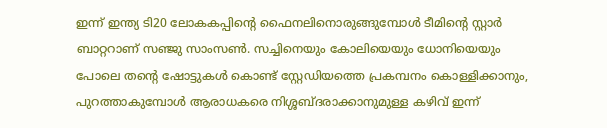ഇന്ന് ഇന്ത്യ ടി20 ലോകകപ്പിന്റെ ഫൈനലിനൊരുങ്ങുമ്പോള്‍ ടീമിന്റെ സ്റ്റാര്‍ ബാറ്ററാണ് സഞ്ജു സാംസണ്‍. സച്ചിനെയും കോലിയെയും ധോനിയെയും പോലെ തന്റെ ഷോട്ടുകള്‍ കൊണ്ട് സ്റ്റേഡിയത്തെ പ്രകമ്പനം കൊള്ളിക്കാനും, പുറത്താകുമ്പോള്‍ ആരാധകരെ നിശ്ശബ്ദരാക്കാനുമുള്ള കഴിവ് ഇന്ന്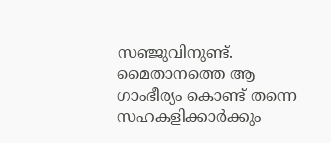സഞ്ജുവിനുണ്ട്. മൈതാനത്തെ ആ ഗാംഭീര്യം കൊണ്ട് തന്നെ സഹകളിക്കാര്‍ക്കും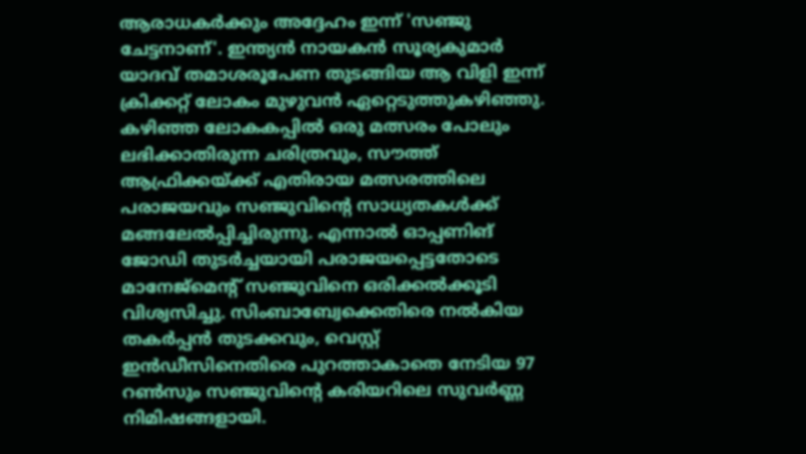ആരാധകര്‍ക്കും അദ്ദേഹം ഇന്ന് 'സഞ്ജു ചേട്ടനാണ്'. ഇന്ത്യന്‍ നായകന്‍ സൂര്യകുമാര്‍ യാദവ് തമാശരൂപേണ തുടങ്ങിയ ആ വിളി ഇന്ന് ക്രിക്കറ്റ് ലോകം മുഴുവന്‍ ഏറ്റെടുത്തുകഴിഞ്ഞു. കഴിഞ്ഞ ലോകകപ്പില്‍ ഒരു മത്സരം പോലും ലഭിക്കാതിരുന്ന ചരിത്രവും, സൗത്ത് ആഫ്രിക്കയ്ക്ക് എതിരായ മത്സരത്തിലെ പരാജയവും സഞ്ജുവിന്റെ സാധ്യതകള്‍ക്ക് മങ്ങലേല്‍പ്പിച്ചിരുന്നു. എന്നാല്‍ ഓപ്പണിങ് ജോഡി തുടര്‍ച്ചയായി പരാജയപ്പെട്ടതോടെ മാനേജ്മെന്റ് സഞ്ജുവിനെ ഒരിക്കല്‍ക്കൂടി വിശ്വസിച്ചു. സിംബാബ്വേക്കെതിരെ നല്‍കിയ തകര്‍പ്പന്‍ തുടക്കവും, വെസ്റ്റ് ഇന്‍ഡീസിനെതിരെ പുറത്താകാതെ നേടിയ 97 റണ്‍സും സഞ്ജുവിന്റെ കരിയറിലെ സുവര്‍ണ്ണ നിമിഷങ്ങളായി.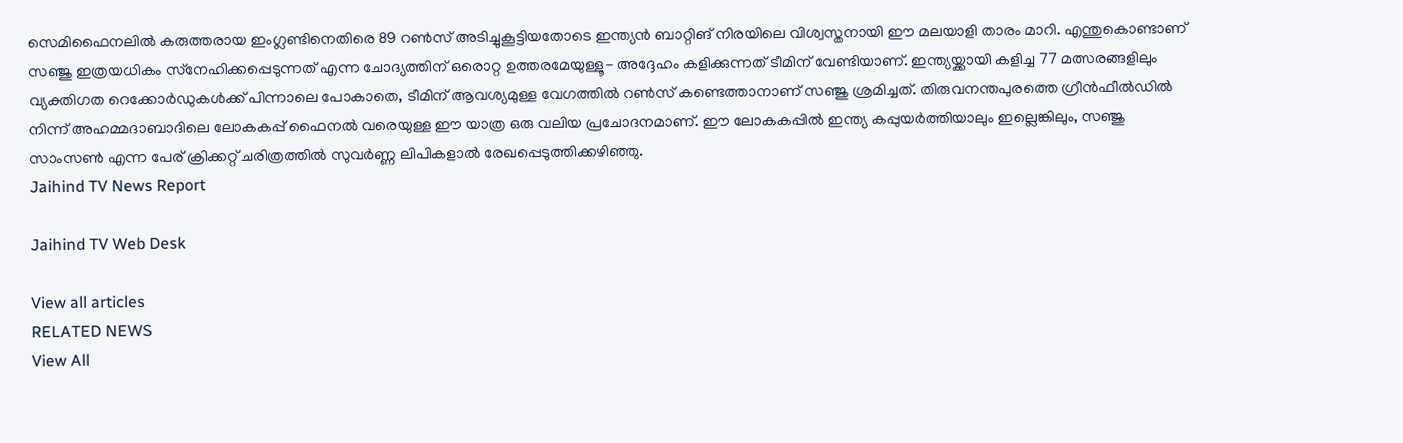സെമിഫൈനലില്‍ കരുത്തരായ ഇംഗ്ലണ്ടിനെതിരെ 89 റണ്‍സ് അടിച്ചുകൂട്ടിയതോടെ ഇന്ത്യന്‍ ബാറ്റിങ് നിരയിലെ വിശ്വസ്തനായി ഈ മലയാളി താരം മാറി. എന്തുകൊണ്ടാണ് സഞ്ജു ഇത്രയധികം സ്‌നേഹിക്കപ്പെടുന്നത് എന്ന ചോദ്യത്തിന് ഒരൊറ്റ ഉത്തരമേയുള്ളൂ- അദ്ദേഹം കളിക്കുന്നത് ടീമിന് വേണ്ടിയാണ്. ഇന്ത്യയ്ക്കായി കളിച്ച 77 മത്സരങ്ങളിലും വ്യക്തിഗത റെക്കോര്‍ഡുകള്‍ക്ക് പിന്നാലെ പോകാതെ, ടീമിന് ആവശ്യമുള്ള വേഗത്തില്‍ റണ്‍സ് കണ്ടെത്താനാണ് സഞ്ജു ശ്രമിച്ചത്. തിരുവനന്തപുരത്തെ ഗ്രീന്‍ഫീല്‍ഡില്‍ നിന്ന് അഹമ്മദാബാദിലെ ലോകകപ്പ് ഫൈനല്‍ വരെയുള്ള ഈ യാത്ര ഒരു വലിയ പ്രചോദനമാണ്. ഈ ലോകകപ്പില്‍ ഇന്ത്യ കപ്പുയര്‍ത്തിയാലും ഇല്ലെങ്കിലും, സഞ്ജു സാംസണ്‍ എന്ന പേര് ക്രിക്കറ്റ് ചരിത്രത്തില്‍ സുവര്‍ണ്ണ ലിപികളാല്‍ രേഖപ്പെടുത്തിക്കഴിഞ്ഞു.
Jaihind TV News Report

Jaihind TV Web Desk

View all articles
RELATED NEWS
View All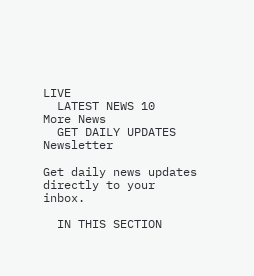LIVE
  LATEST NEWS 10
More News
  GET DAILY UPDATES
Newsletter

Get daily news updates directly to your inbox.

  IN THIS SECTION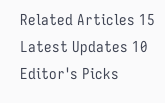Related Articles 15
Latest Updates 10
Editor's Picks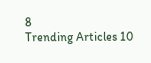8
Trending Articles 10